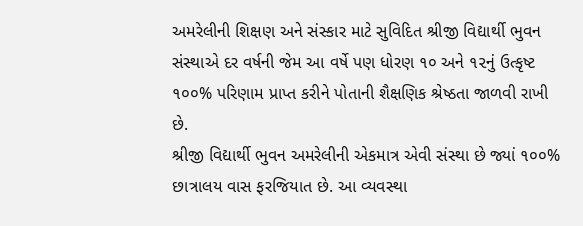અમરેલીની શિક્ષણ અને સંસ્કાર માટે સુવિદિત શ્રીજી વિદ્યાર્થી ભુવન સંસ્થાએ દર વર્ષની જેમ આ વર્ષે પણ ધોરણ ૧૦ અને ૧૨નું ઉત્કૃષ્ટ ૧૦૦% પરિણામ પ્રાપ્ત કરીને પોતાની શૈક્ષણિક શ્રેષ્ઠતા જાળવી રાખી છે.
શ્રીજી વિદ્યાર્થી ભુવન અમરેલીની એકમાત્ર એવી સંસ્થા છે જ્યાં ૧૦૦% છાત્રાલય વાસ ફરજિયાત છે. આ વ્યવસ્થા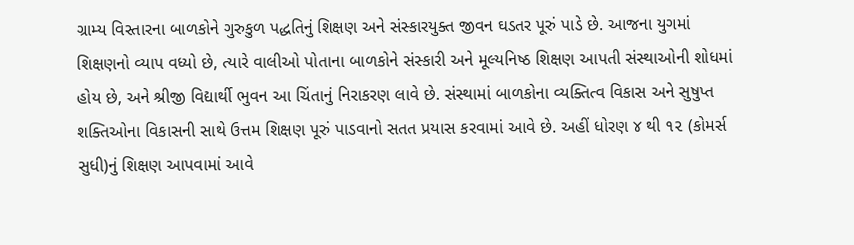ગ્રામ્ય વિસ્તારના બાળકોને ગુરુકુળ પદ્ધતિનું શિક્ષણ અને સંસ્કારયુક્ત જીવન ઘડતર પૂરું પાડે છે. આજના યુગમાં શિક્ષણનો વ્યાપ વધ્યો છે, ત્યારે વાલીઓ પોતાના બાળકોને સંસ્કારી અને મૂલ્યનિષ્ઠ શિક્ષણ આપતી સંસ્થાઓની શોધમાં હોય છે, અને શ્રીજી વિદ્યાર્થી ભુવન આ ચિંતાનું નિરાકરણ લાવે છે. સંસ્થામાં બાળકોના વ્યક્તિત્વ વિકાસ અને સુષુપ્ત શક્તિઓના વિકાસની સાથે ઉત્તમ શિક્ષણ પૂરું પાડવાનો સતત પ્રયાસ કરવામાં આવે છે. અહીં ધોરણ ૪ થી ૧૨ (કોમર્સ સુધી)નું શિક્ષણ આપવામાં આવે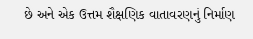છે અને એક ઉત્તમ શૈક્ષણિક વાતાવરણનું નિર્માણ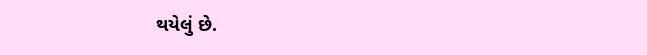થયેલું છે.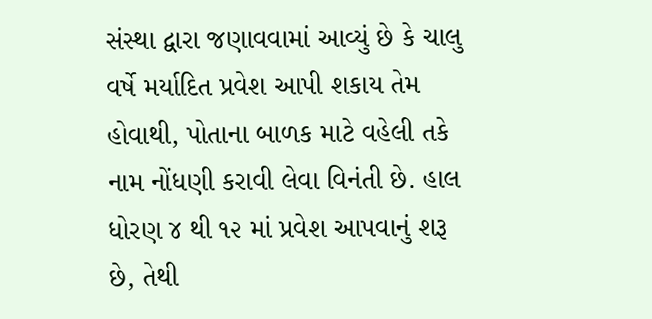સંસ્થા દ્વારા જણાવવામાં આવ્યું છે કે ચાલુ વર્ષે મર્યાદિત પ્રવેશ આપી શકાય તેમ હોવાથી, પોતાના બાળક માટે વહેલી તકે નામ નોંધણી કરાવી લેવા વિનંતી છે. હાલ ધોરણ ૪ થી ૧૨ માં પ્રવેશ આપવાનું શરૂ છે, તેથી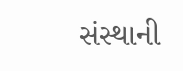સંસ્થાની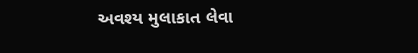અવશ્ય મુલાકાત લેવા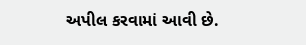અપીલ કરવામાં આવી છે.